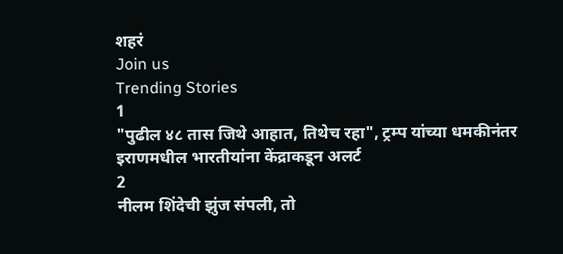शहरं
Join us
Trending Stories
1
"पुढील ४८ तास जिथे आहात, तिथेच रहा", ट्रम्प यांच्या धमकीनंतर इराणमधील भारतीयांना केंद्राकडून अलर्ट
2
नीलम शिंदेची झुंज संपली, तो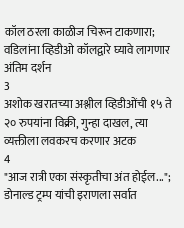कॉल ठरला काळीज चिरून टाकणारा; वडिलांना व्हिडीओ कॉलद्वारे घ्यावे लागणार अंतिम दर्शन
3
अशोक खरातच्या अश्लील व्हिडीओंची १५ ते २० रुपयांना विक्री, गुन्हा दाखल, त्या व्यक्तीला लवकरच करणार अटक
4
"आज रात्री एका संस्कृतीचा अंत होईल..."; डोनाल्ड ट्रम्प यांची इराणला सर्वात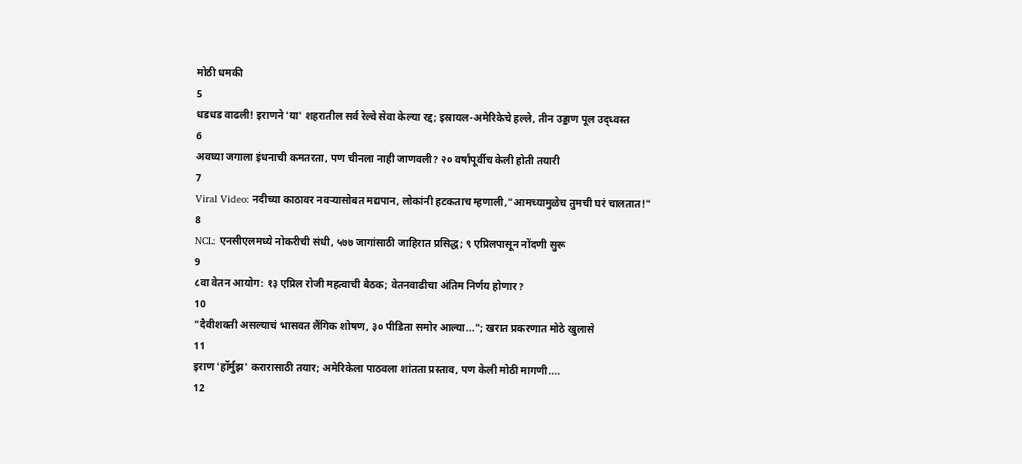मोठी धमकी
5
धडधड वाढली! इराणने 'या' शहरातील सर्व रेल्वे सेवा केल्या रद्द; इस्रायल-अमेरिकेचे हल्ले, तीन उड्डाण पूल उद्ध्वस्त
6
अवघ्या जगाला इंधनाची कमतरता, पण चीनला नाही जाणवली? २० वर्षांपूर्वीच केली होती तयारी
7
Viral Video: नदीच्या काठावर नवऱ्यासोबत मद्यपान, लोकांनी हटकताच म्हणाली,"आमच्यामुळेच तुमची घरं चालतात!"
8
NCL: एनसीएलमध्ये नोकरीची संधी, ५७७ जागांसाठी जाहिरात प्रसिद्ध; ९ एप्रिलपासून नोंदणी सुरू
9
८वा वेतन आयोग: १३ एप्रिल रोजी महत्वाची बैठक; वेतनवाढीचा अंतिम निर्णय होणार?
10
"दैवीशक्ती असल्याचं भासवत लैंगिक शोषण, ३० पीडिता समोर आल्या..."; खरात प्रकरणात मोठे खुलासे
11
इराण 'हॉर्मुझ' करारासाठी तयार; अमेरिकेला पाठवला शांतता प्रस्ताव, पण केली मोठी मागणी....
12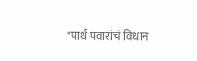"पार्थ पवारांचं विधान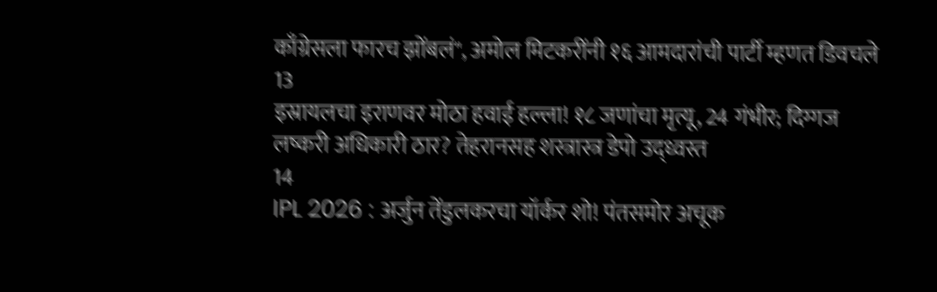काँग्रेसला फारच झोंबलं", अमोल मिटकरींनी १६ आमदारांची पार्टी म्हणत डिवचले
13
इस्रायलचा इराणवर मोठा हवाई हल्ला! १८ जणांचा मृत्यू, 24 गंभीर; दिग्गज लष्करी अधिकारी ठार? तेहरानसह शस्त्रास्त्र डेपो उद्ध्वस्त
14
IPL 2026 : अर्जुन तेंडुलकरचा यॉर्कर शो! पंतसमोर अचूक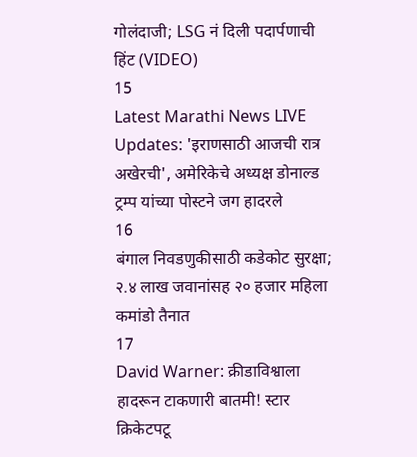गोलंदाजी; LSG नं दिली पदार्पणाची हिंट (VIDEO)
15
Latest Marathi News LIVE Updates: 'इराणसाठी आजची रात्र अखेरची', अमेरिकेचे अध्यक्ष डोनाल्ड ट्रम्प यांच्या पोस्टने जग हादरले
16
बंगाल निवडणुकीसाठी कडेकोट सुरक्षा; २.४ लाख जवानांसह २० हजार महिला कमांडो तैनात
17
David Warner: क्रीडाविश्वाला हादरून टाकणारी बातमी! स्टार क्रिकेटपटू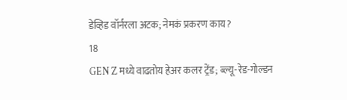डेव्हिड वॉर्नरला अटक; नेमकं प्रकरण काय?
18
GEN Z मध्ये वाढतोय हेअर कलर ट्रेंड; ब्ल्यू-रेड-गोल्डन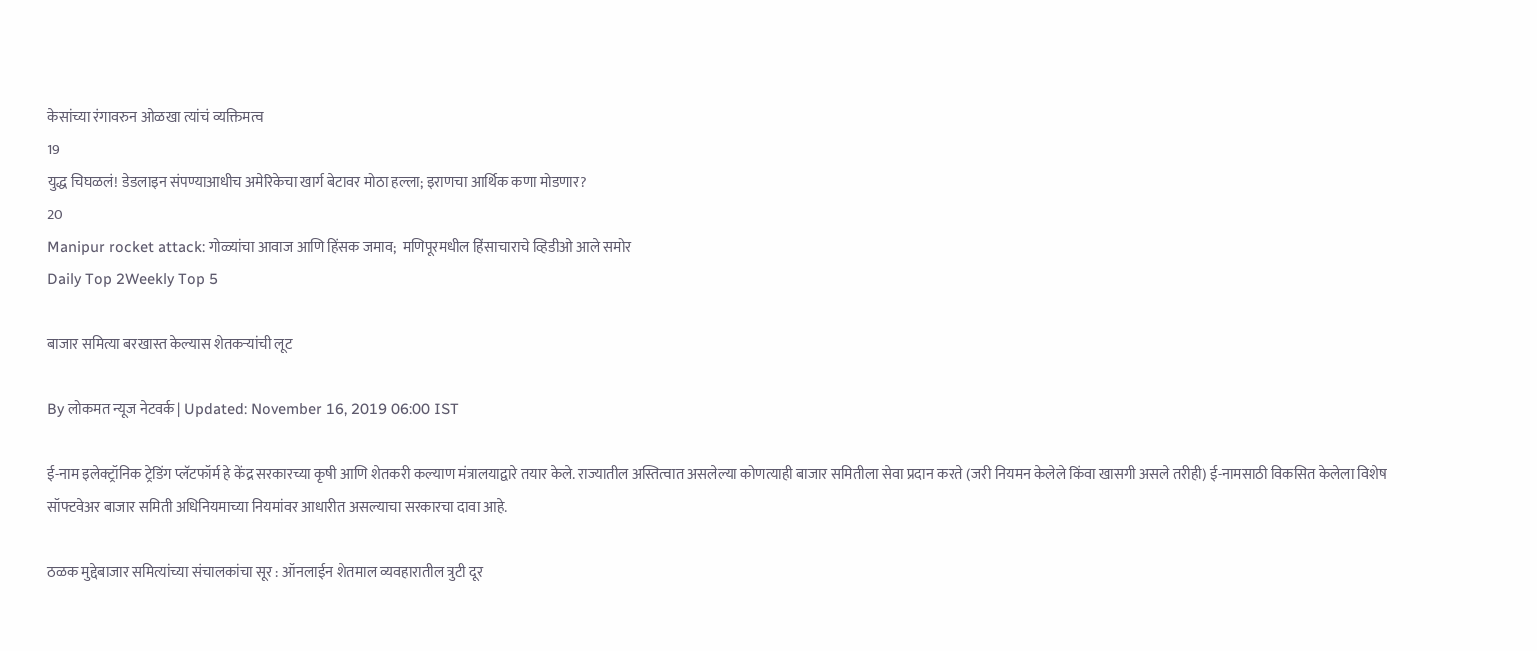केसांच्या रंगावरुन ओळखा त्यांचं व्यक्तिमत्व
19
युद्ध चिघळलं! डेडलाइन संपण्याआधीच अमेरिकेचा खार्ग बेटावर मोठा हल्ला; इराणचा आर्थिक कणा मोडणार?
20
Manipur rocket attack: गोळ्यांचा आवाज आणि हिंसक जमाव;  मणिपूरमधील हिंसाचाराचे व्हिडीओ आले समोर
Daily Top 2Weekly Top 5

बाजार समित्या बरखास्त केल्यास शेतकऱ्यांची लूट

By लोकमत न्यूज नेटवर्क | Updated: November 16, 2019 06:00 IST

ई-नाम इलेक्ट्रॉनिक ट्रेडिंग प्लॅटफॉर्म हे केंद्र सरकारच्या कृषी आणि शेतकरी कल्याण मंत्रालयाद्वारे तयार केले. राज्यातील अस्तित्वात असलेल्या कोणत्याही बाजार समितीला सेवा प्रदान करते (जरी नियमन केलेले किंवा खासगी असले तरीही) ई-नामसाठी विकसित केलेला विशेष सॉफ्टवेअर बाजार समिती अधिनियमाच्या नियमांवर आधारीत असल्याचा सरकारचा दावा आहे.

ठळक मुद्देबाजार समित्यांच्या संचालकांचा सूर : ऑनलाईन शेतमाल व्यवहारातील त्रुटी दूर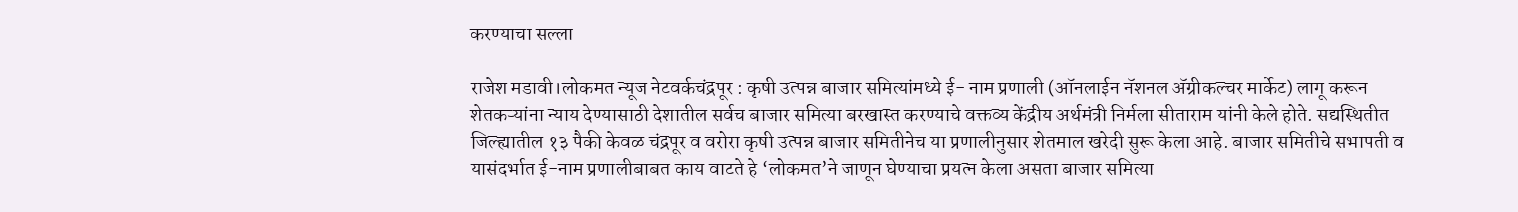करण्याचा सल्ला

राजेश मडावी।लोकमत न्यूज नेटवर्कचंद्रपूर : कृषी उत्पन्न बाजार समित्यांमध्ये ई- नाम प्रणाली (ऑनलाईन नॅशनल अ‍ॅग्रीकल्चर मार्केट) लागू करून शेतकऱ्यांना न्याय देण्यासाठी देशातील सर्वच बाजार समित्या बरखास्त करण्याचे वक्तव्य केंद्रीय अर्थमंत्री निर्मला सीताराम यांनी केले होते. सद्यस्थितीत जिल्ह्यातील १३ पैकी केवळ चंद्रपूर व वरोरा कृषी उत्पन्न बाजार समितीनेच या प्रणालीनुसार शेतमाल खरेदी सुरू केला आहे. बाजार समितीचे सभापती व यासंदर्भात ई-नाम प्रणालीबाबत काय वाटते हे ‘लोकमत’ने जाणून घेण्याचा प्रयत्न केला असता बाजार समित्या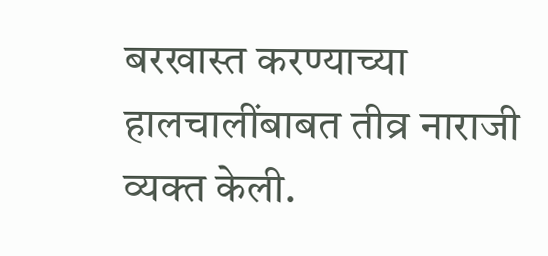बरखास्त करण्याच्या हालचालींबाबत तीव्र नाराजी व्यक्त केली.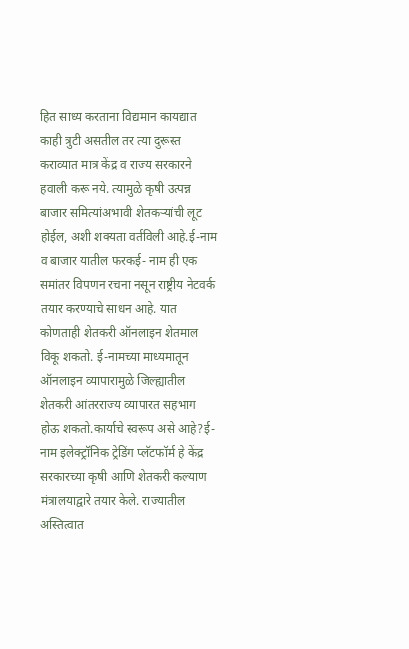हित साध्य करताना विद्यमान कायद्यात काही त्रुटी असतील तर त्या दुरूस्त कराव्यात मात्र केंद्र व राज्य सरकारने हवाली करू नये. त्यामुळे कृषी उत्पन्न बाजार समित्यांअभावी शेतकऱ्यांची लूट होईल, अशी शक्यता वर्तविली आहे.ई-नाम व बाजार यातील फरकई- नाम ही एक समांतर विपणन रचना नसून राष्ट्रीय नेटवर्क तयार करण्याचे साधन आहे. यात कोणताही शेतकरी ऑनलाइन शेतमाल विकू शकतो. ई-नामच्या माध्यमातून ऑनलाइन व्यापारामुळे जिल्ह्यातील शेतकरी आंतरराज्य व्यापारत सहभाग होऊ शकतो.कार्याचे स्वरूप असे आहे?ई-नाम इलेक्ट्रॉनिक ट्रेडिंग प्लॅटफॉर्म हे केंद्र सरकारच्या कृषी आणि शेतकरी कल्याण मंत्रालयाद्वारे तयार केले. राज्यातील अस्तित्वात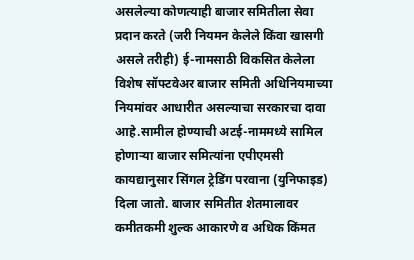असलेल्या कोणत्याही बाजार समितीला सेवा प्रदान करते (जरी नियमन केलेले किंवा खासगी असले तरीही) ई-नामसाठी विकसित केलेला विशेष सॉफ्टवेअर बाजार समिती अधिनियमाच्या नियमांवर आधारीत असल्याचा सरकारचा दावा आहे.सामील होण्याची अटई-नाममध्ये सामिल होणाऱ्या बाजार समित्यांना एपीएमसी कायद्यानुसार सिंगल ट्रेडिंग परवाना (युनिफाइड) दिला जातो. बाजार समितीत शेतमालावर कमीतकमी शुल्क आकारणे व अधिक किंमत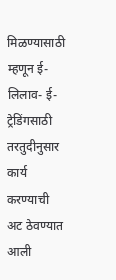मिळण्यासाठी म्हणून ई-लिलाव- ई-ट्रेडिंगसाठी तरतुदीनुसार कार्य करण्याची अट ठेवण्यात आली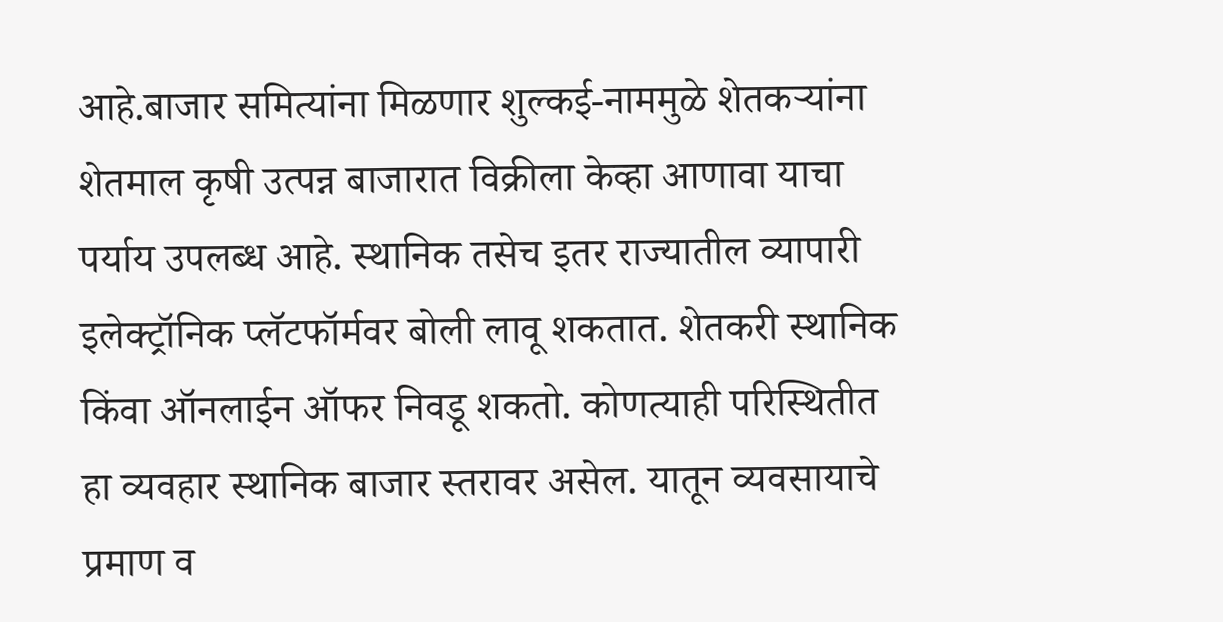आहे.बाजार समित्यांना मिळणार शुल्कई-नाममुळे शेतकऱ्यांना शेतमाल कृषी उत्पन्न बाजारात विक्रीला केव्हा आणावा याचा पर्याय उपलब्ध आहे. स्थानिक तसेच इतर राज्यातील व्यापारी इलेक्ट्रॉनिक प्लॅटफॉर्मवर बोली लावू शकतात. शेतकरी स्थानिक किंवा ऑनलाईन ऑफर निवडू शकतो. कोणत्याही परिस्थितीत हा व्यवहार स्थानिक बाजार स्तरावर असेल. यातून व्यवसायाचे प्रमाण व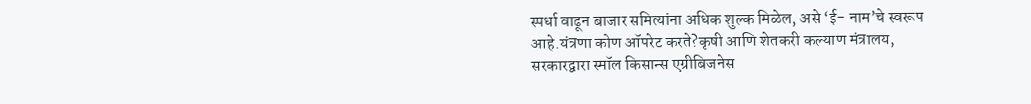स्पर्धा वाढून बाजार समित्यांना अधिक शुल्क मिळेल, असे ‘ई- नाम’चे स्वरूप आहे.यंत्रणा कोण ऑपरेट करते?कृषी आणि शेतकरी कल्याण मंत्रालय, सरकारद्वारा स्मॉल किसान्स एग्रीबिजनेस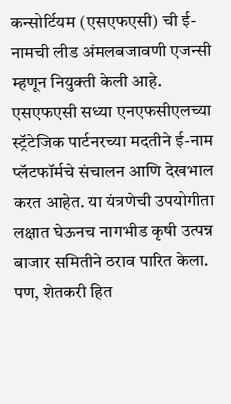कन्सोर्टियम (एसएफएसी) ची ई-नामची लीड अंमलबजावणी एजन्सी म्हणून नियुक्ती केली आहे. एसएफएसी सध्या एनएफसीएलच्या स्ट्रॅटेजिक पार्टनरच्या मदतीने ई-नाम प्लॅटफॉर्मचे संचालन आणि देखभाल करत आहेत. या यंत्रणेची उपयोगीता लक्षात घेऊनच नागभीड कृषी उत्पन्न बाजार समितीने ठराव पारित केला. पण, शेतकरी हित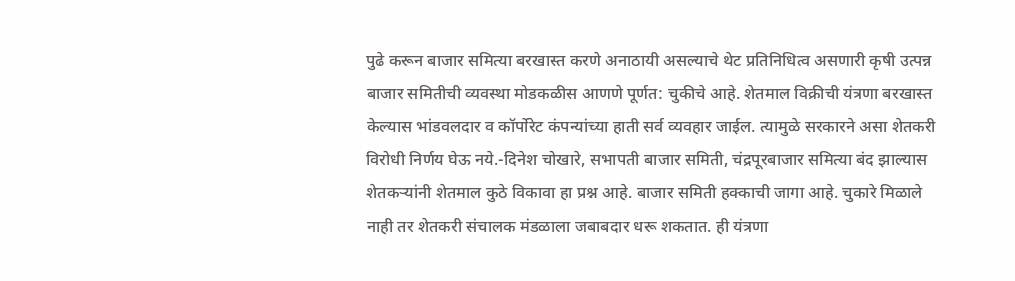पुढे करून बाजार समित्या बरखास्त करणे अनाठायी असल्याचे थेट प्रतिनिधित्व असणारी कृषी उत्पन्न बाजार समितीची व्यवस्था मोडकळीस आणणे पूर्णत: चुकीचे आहे. शेतमाल विक्रीची यंत्रणा बरखास्त केल्यास भांडवलदार व कॉर्पोरेट कंपन्यांच्या हाती सर्व व्यवहार जाईल. त्यामुळे सरकारने असा शेतकरी विरोधी निर्णय घेऊ नये.-दिनेश चोखारे, सभापती बाजार समिती, चंद्रपूरबाजार समित्या बंद झाल्यास शेतकऱ्यांनी शेतमाल कुठे विकावा हा प्रश्न आहे. बाजार समिती हक्काची जागा आहे. चुकारे मिळाले नाही तर शेतकरी संचालक मंडळाला जबाबदार धरू शकतात. ही यंत्रणा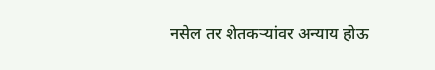नसेल तर शेतकऱ्यांवर अन्याय होऊ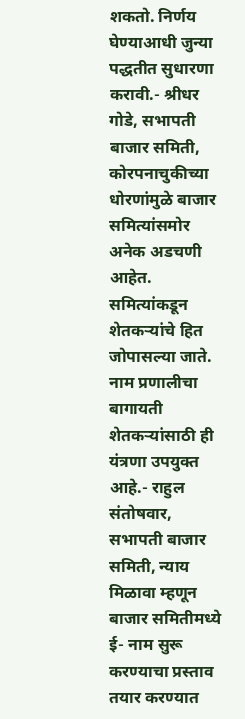शकतो. निर्णय घेण्याआधी जुन्या पद्धतीत सुधारणा करावी.- श्रीधर गोडे, सभापती बाजार समिती, कोरपनाचुकीच्या धोरणांमुळे बाजार समित्यांसमोर अनेक अडचणी आहेत. समित्यांकडून शेतकऱ्यांचे हित जोपासल्या जाते. नाम प्रणालीचा बागायती शेतकऱ्यांसाठी ही यंत्रणा उपयुक्त आहे.- राहुल संतोषवार, सभापती बाजार समिती, न्याय मिळावा म्हणून बाजार समितीमध्ये ई- नाम सुरू करण्याचा प्रस्ताव तयार करण्यात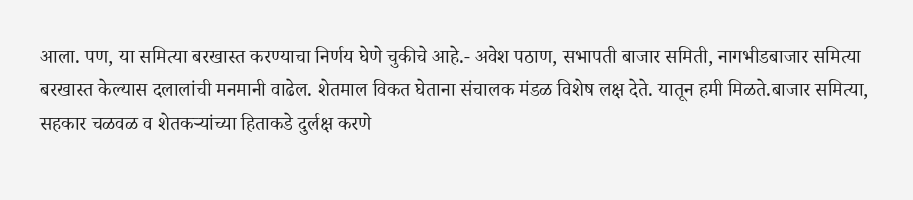आला. पण, या समित्या बरखास्त करण्याचा निर्णय घेणे चुकीचे आहे.- अवेश पठाण, सभापती बाजार समिती, नागभीडबाजार समित्या बरखास्त केल्यास दलालांची मनमानी वाढेल. शेतमाल विकत घेताना संचालक मंडळ विशेष लक्ष देते. यातून हमी मिळते.बाजार समित्या, सहकार चळवळ व शेतकऱ्यांच्या हिताकडे दुर्लक्ष करणे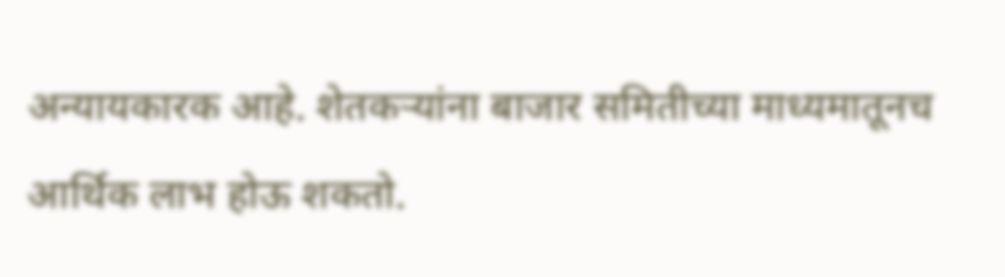अन्यायकारक आहे. शेतकऱ्यांना बाजार समितीच्या माध्यमातूनच आर्थिक लाभ होऊ शकतो.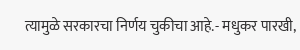त्यामुळे सरकारचा निर्णय चुकीचा आहे.- मधुकर पारखी,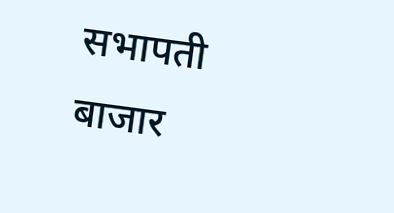सभापती बाजार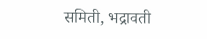समिती, भद्रावती